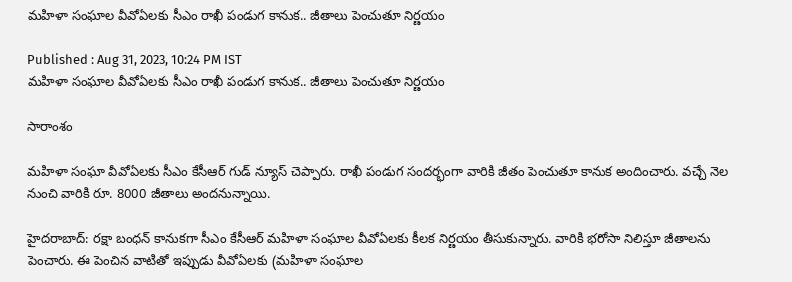మహిళా సంఘాల వీవోఏలకు సీఎం రాఖీ పండుగ కానుక.. జీతాలు పెంచుతూ నిర్ణయం

Published : Aug 31, 2023, 10:24 PM IST
మహిళా సంఘాల వీవోఏలకు సీఎం రాఖీ పండుగ కానుక.. జీతాలు పెంచుతూ నిర్ణయం

సారాంశం

మహిళా సంఘా వీవోఏలకు సీఎం కేసీఆర్ గుడ్ న్యూస్ చెప్పారు. రాఖీ పండుగ సందర్భంగా వారికి జీతం పెంచుతూ కానుక అందించారు. వచ్చే నెల నుంచి వారికి రూ. 8000 జీతాలు అందనున్నాయి.

హైదరాబాద్: రక్షా బంధన్ కానుకగా సీఎం కేసీఆర్ మహిళా సంఘాల వీవోఏలకు కీలక నిర్ణయం తీసుకున్నారు. వారికి భరోసా నిలిస్తూ జీతాలను పెంచారు. ఈ పెంచిన వాటితో ఇప్పుడు వీవోఏలకు (మహిళా సంఘాల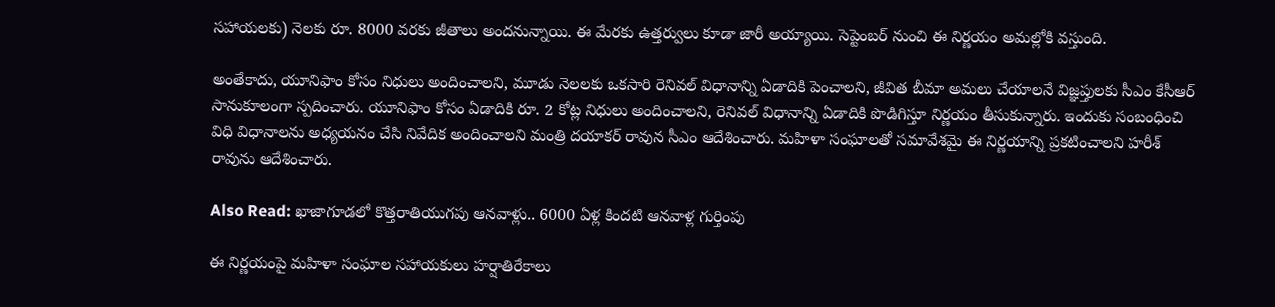సహాయలకు) నెలకు రూ. 8000 వరకు జీతాలు అందనున్నాయి. ఈ మేరకు ఉత్తర్వులు కూడా జారీ అయ్యాయి. సెప్టెంబర్ నుంచి ఈ నిర్ణయం అమల్లోకి వస్తుంది.

అంతేకాదు, యూనిఫాం కోసం నిధులు అందించాలని, మూడు నెలలకు ఒకసారి రెనివల్ విధానాన్ని ఏడాదికి పెంచాలని, జీవిత బీమా అమలు చేయాలనే విజ్ఞప్తులకు సీఎం కేసీఆర్ సానుకూలంగా స్పదించారు. యూనిఫాం కోసం ఏడాదికి రూ. 2 కోట్ల నిధులు అందించాలని, రెనివల్ విధానాన్ని ఏడాదికి పొడిగిస్తూ నిర్ణయం తీసుకున్నారు. ఇందుకు సంబంధించి విధి విధానాలను అధ్యయనం చేసి నివేదిక అందించాలని మంత్రి దయాకర్ రావున సీఎం ఆదేశించారు. మహిళా సంఘాలతో సమావేశమై ఈ నిర్ణయాన్ని ప్రకటించాలని హరీశ్ రావును ఆదేశించారు.

Also Read: ఖాజాగూడలో కొత్తరాతియుగపు ఆనవాళ్లు.. 6000 ఏళ్ల కిందటి ఆనవాళ్ల గుర్తింపు

ఈ నిర్ణయంపై మహిళా సంఘాల సహాయకులు హర్షాతిరేకాలు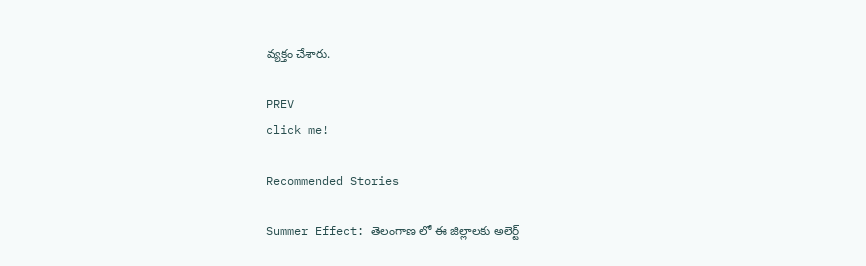వ్యక్తం చేశారు.

PREV
click me!

Recommended Stories

Summer Effect: తెలంగాణ లో ఈ జిల్లాలకు అలెర్ట్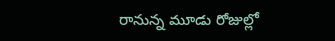రానున్న మూడు రోజుల్లో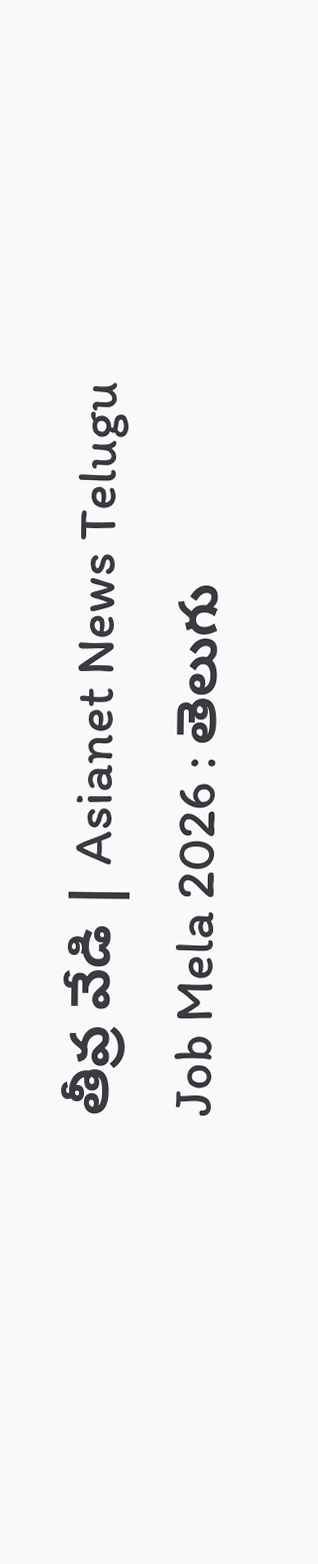తీవ్ర వేడి | Asianet News Telugu
Job Mela 2026 : తెలుగు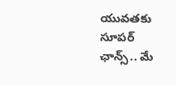యువతకు సూపర్ ఛాన్స్.. మే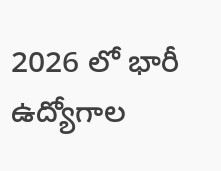2026 లో భారీ ఉద్యోగాల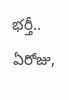భర్తీ.. ఏరోజు,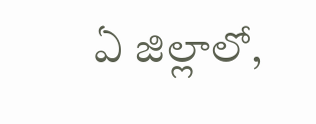ఏ జిల్లాలో,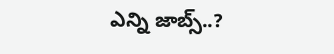ఎన్ని జాబ్స్..?